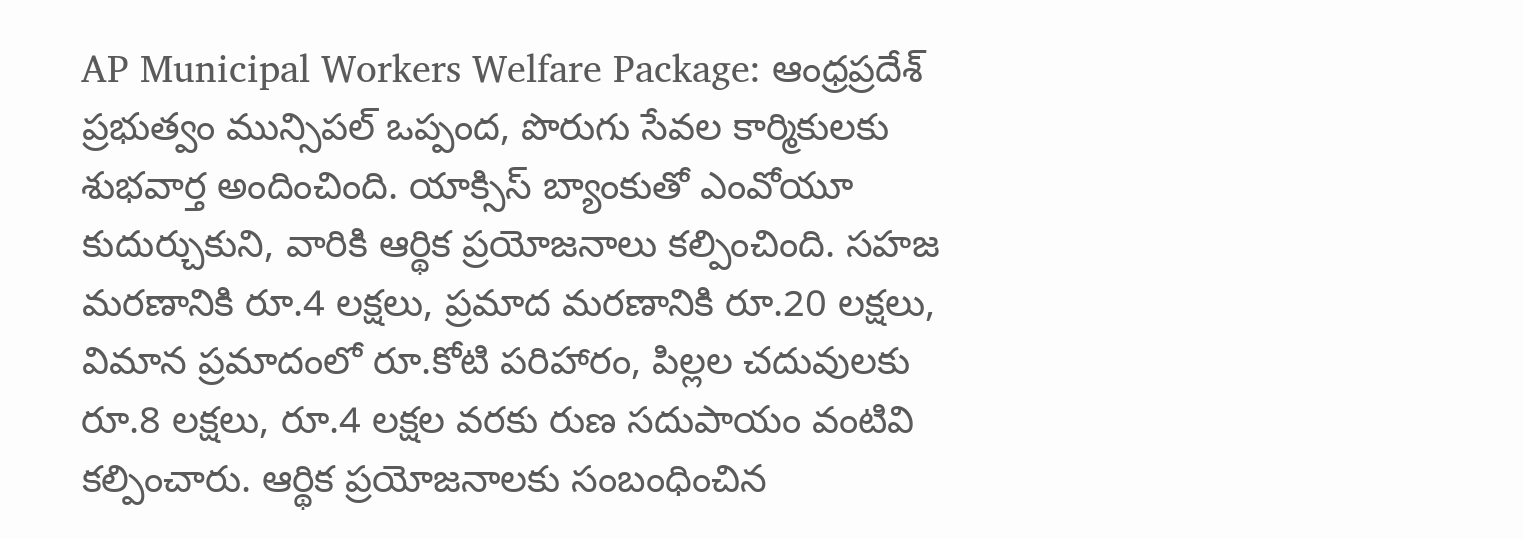AP Municipal Workers Welfare Package: ఆంధ్రప్రదేశ్ ప్రభుత్వం మున్సిపల్ ఒప్పంద, పొరుగు సేవల కార్మికులకు శుభవార్త అందించింది. యాక్సిస్ బ్యాంకుతో ఎంవోయూ కుదుర్చుకుని, వారికి ఆర్థిక ప్రయోజనాలు కల్పించింది. సహజ మరణానికి రూ.4 లక్షలు, ప్రమాద మరణానికి రూ.20 లక్షలు, విమాన ప్రమాదంలో రూ.కోటి పరిహారం, పిల్లల చదువులకు రూ.8 లక్షలు, రూ.4 లక్షల వరకు రుణ సదుపాయం వంటివి కల్పించారు. ఆర్థిక ప్రయోజనాలకు సంబంధించిన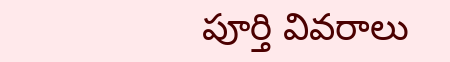పూర్తి వివరాలు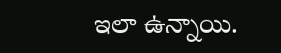ఇలా ఉన్నాయి.